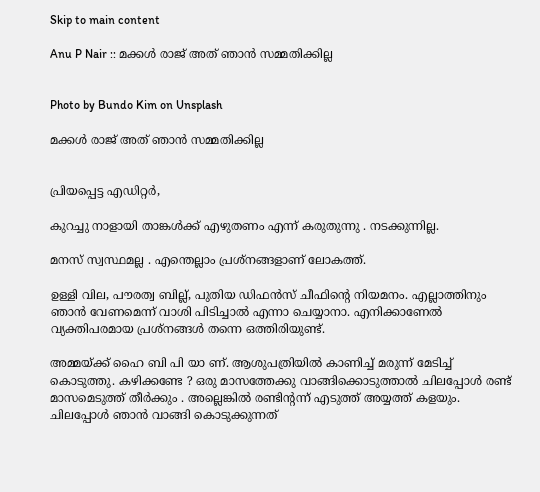Skip to main content

Anu P Nair :: മക്കൾ രാജ് അത് ഞാൻ സമ്മതിക്കില്ല


Photo by Bundo Kim on Unsplash

മക്കൾ രാജ് അത് ഞാൻ സമ്മതിക്കില്ല


പ്രിയപ്പെട്ട എഡിറ്റർ,

കുറച്ചു നാളായി താങ്കൾക്ക് എഴുതണം എന്ന് കരുതുന്നു . നടക്കുന്നില്ല.

മനസ് സ്വസ്ഥമല്ല . എന്തെല്ലാം പ്രശ്നങ്ങളാണ് ലോകത്ത്.

ഉള്ളി വില, പൗരത്വ ബില്ല്, പുതിയ ഡിഫൻസ് ചീഫിന്റെ നിയമനം. എല്ലാത്തിനും ഞാൻ വേണമെന്ന് വാശി പിടിച്ചാൽ എന്നാ ചെയ്യാനാ. എനിക്കാണേൽ വ്യക്തിപരമായ പ്രശ്നങ്ങൾ തന്നെ ഒത്തിരിയുണ്ട്.

അമ്മയ്ക്ക് ഹൈ ബി പി യാ ണ്. ആശുപത്രിയിൽ കാണിച്ച് മരുന്ന് മേടിച്ച് കൊടുത്തു. കഴിക്കണ്ടേ ? ഒരു മാസത്തേക്കു വാങ്ങിക്കൊടുത്താൽ ചിലപ്പോൾ രണ്ട് മാസമെടുത്ത് തീർക്കും . അല്ലെങ്കിൽ രണ്ടിന്റന്ന് എടുത്ത് അയ്യത്ത് കളയും. ചിലപ്പോൾ ഞാൻ വാങ്ങി കൊടുക്കുന്നത്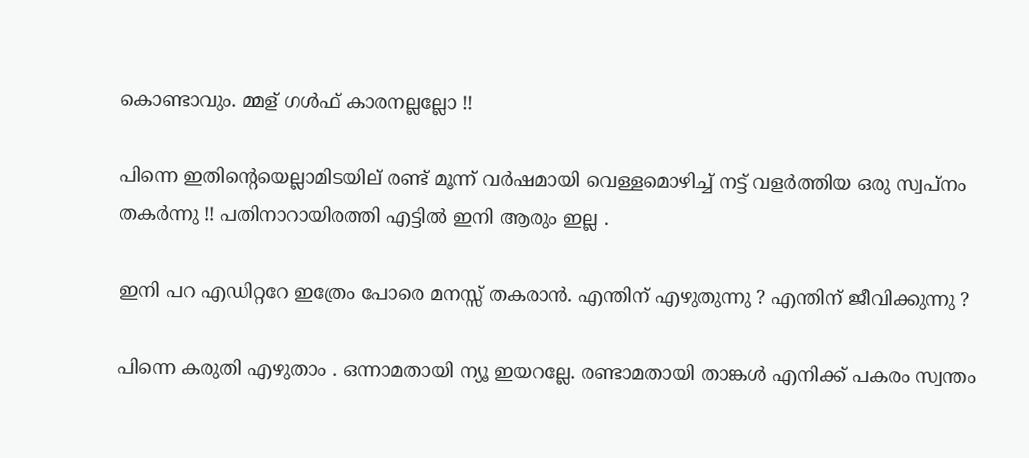കൊണ്ടാവും. മ്മള് ഗൾഫ് കാരനല്ലല്ലോ !!

പിന്നെ ഇതിന്റെയെല്ലാമിടയില് രണ്ട് മൂന്ന് വർഷമായി വെള്ളമൊഴിച്ച് നട്ട് വളർത്തിയ ഒരു സ്വപ്നം തകർന്നു !! പതിനാറായിരത്തി എട്ടിൽ ഇനി ആരും ഇല്ല .

ഇനി പറ എഡിറ്ററേ ഇത്രേം പോരെ മനസ്സ് തകരാൻ. എന്തിന് എഴുതുന്നു ? എന്തിന് ജീവിക്കുന്നു ?

പിന്നെ കരുതി എഴുതാം . ഒന്നാമതായി ന്യൂ ഇയറല്ലേ. രണ്ടാമതായി താങ്കൾ എനിക്ക് പകരം സ്വന്തം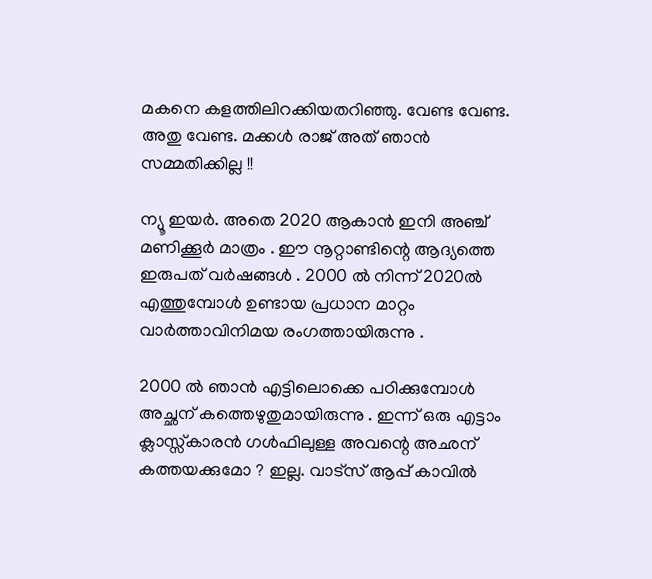മകനെ കളത്തിലിറക്കിയതറിഞ്ഞു. വേണ്ട വേണ്ട. അതു വേണ്ട. മക്കൾ രാജ് അത് ഞാൻ സമ്മതിക്കില്ല !!

ന്യൂ ഇയർ. അതെ 2020 ആകാൻ ഇനി അഞ്ച് മണിക്കൂർ മാത്രം . ഈ നൂറ്റാണ്ടിന്റെ ആദ്യത്തെ ഇരുപത് വർഷങ്ങൾ . 2000 ൽ നിന്ന് 2020ൽ എത്തുമ്പോൾ ഉണ്ടായ പ്രധാന മാറ്റം വാർത്താവിനിമയ രംഗത്തായിരുന്നു .

2000 ൽ ഞാൻ എട്ടിലൊക്കെ പഠിക്കുമ്പോൾ അച്ഛന് കത്തെഴുതുമായിരുന്നു . ഇന്ന് ഒരു എട്ടാം ക്ലാസ്സ്കാരൻ ഗൾഫിലുള്ള അവന്റെ അഛന് കത്തയക്കുമോ ? ഇല്ല. വാട്സ് ആപ്പ് കാവിൽ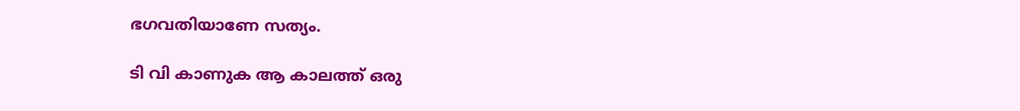ഭഗവതിയാണേ സത്യം.

ടി വി കാണുക ആ കാലത്ത് ഒരു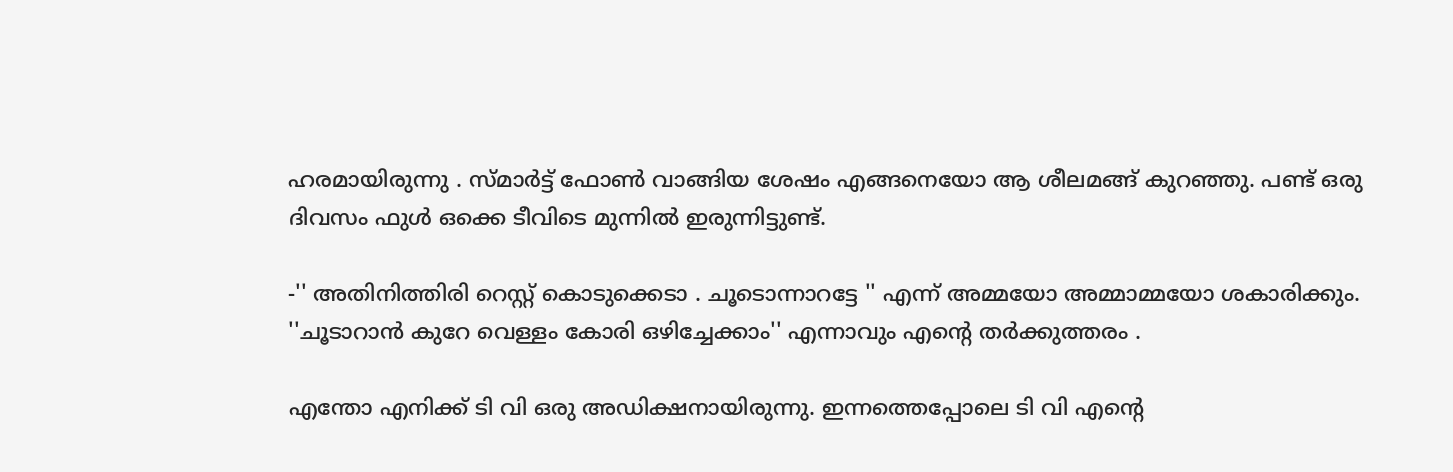ഹരമായിരുന്നു . സ്മാർട്ട് ഫോൺ വാങ്ങിയ ശേഷം എങ്ങനെയോ ആ ശീലമങ്ങ് കുറഞ്ഞു. പണ്ട് ഒരു ദിവസം ഫുൾ ഒക്കെ ടീവിടെ മുന്നിൽ ഇരുന്നിട്ടുണ്ട്.

-'' അതിനിത്തിരി റെസ്റ്റ് കൊടുക്കെടാ . ചൂടൊന്നാറട്ടേ '' എന്ന് അമ്മയോ അമ്മാമ്മയോ ശകാരിക്കും.
''ചൂടാറാൻ കുറേ വെള്ളം കോരി ഒഴിച്ചേക്കാം'' എന്നാവും എന്റെ തർക്കുത്തരം .

എന്തോ എനിക്ക് ടി വി ഒരു അഡിക്ഷനായിരുന്നു. ഇന്നത്തെപ്പോലെ ടി വി എന്റെ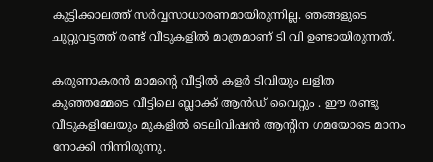കുട്ടിക്കാലത്ത് സർവ്വസാധാരണമായിരുന്നില്ല. ഞങ്ങളുടെ ചുറ്റുവട്ടത്ത് രണ്ട് വീടുകളിൽ മാത്രമാണ് ടി വി ഉണ്ടായിരുന്നത്.

കരുണാകരൻ മാമന്റെ വീട്ടിൽ കളർ ടിവിയും ലളിത കുഞ്ഞമ്മേടെ വീട്ടിലെ ബ്ലാക്ക് ആൻഡ് വൈറ്റും . ഈ രണ്ടു വീടുകളിലേയും മുകളിൽ ടെലിവിഷൻ ആന്റിന ഗമയോടെ മാനം നോക്കി നിന്നിരുന്നു.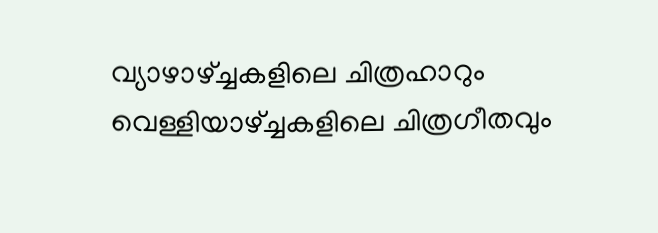വ്യാഴാഴ്ച്ചകളിലെ ചിത്രഹാറും വെള്ളിയാഴ്ച്ചകളിലെ ചിത്രഗീതവും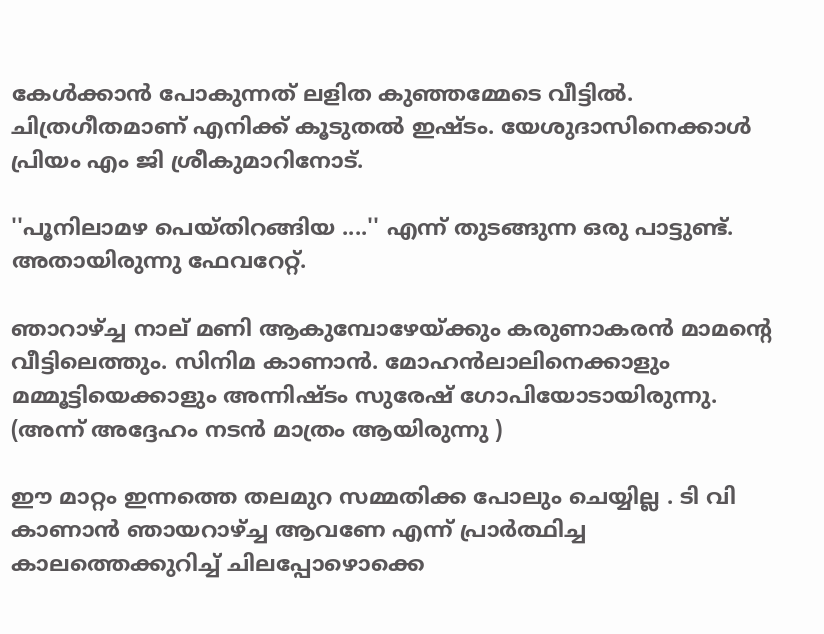കേൾക്കാൻ പോകുന്നത് ലളിത കുഞ്ഞമ്മേടെ വീട്ടിൽ. ചിത്രഗീതമാണ് എനിക്ക് കൂടുതൽ ഇഷ്ടം. യേശുദാസിനെക്കാൾ പ്രിയം എം ജി ശ്രീകുമാറിനോട്.

''പൂനിലാമഴ പെയ്തിറങ്ങിയ ....'' എന്ന് തുടങ്ങുന്ന ഒരു പാട്ടുണ്ട്. അതായിരുന്നു ഫേവറേറ്റ്.

ഞാറാഴ്ച്ച നാല് മണി ആകുമ്പോഴേയ്ക്കും കരുണാകരൻ മാമന്റെ വീട്ടിലെത്തും. സിനിമ കാണാൻ. മോഹൻലാലിനെക്കാളും മമ്മൂട്ടിയെക്കാളും അന്നിഷ്ടം സുരേഷ് ഗോപിയോടായിരുന്നു.  (അന്ന് അദ്ദേഹം നടൻ മാത്രം ആയിരുന്നു )

ഈ മാറ്റം ഇന്നത്തെ തലമുറ സമ്മതിക്ക പോലും ചെയ്യില്ല . ടി വി കാണാൻ ഞായറാഴ്ച്ച ആവണേ എന്ന് പ്രാർത്ഥിച്ച കാലത്തെക്കുറിച്ച് ചിലപ്പോഴൊക്കെ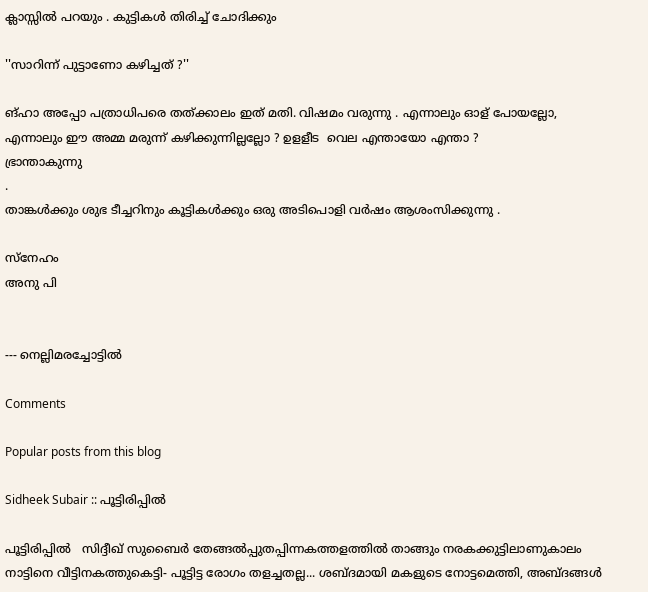ക്ലാസ്സിൽ പറയും . കുട്ടികൾ തിരിച്ച് ചോദിക്കും

''സാറിന്ന് പുട്ടാണോ കഴിച്ചത് ?''

ങ്ഹാ അപ്പോ പത്രാധിപരെ തത്ക്കാലം ഇത് മതി. വിഷമം വരുന്നു . എന്നാലും ഓള് പോയല്ലോ, എന്നാലും ഈ അമ്മ മരുന്ന് കഴിക്കുന്നില്ലല്ലോ ? ഉളളീട  വെല എന്തായോ എന്താ ?
ഭ്രാന്താകുന്നു
.
താങ്കൾക്കും ശുഭ ടീച്ചറിനും കൂട്ടികൾക്കും ഒരു അടിപൊളി വർഷം ആശംസിക്കുന്നു .

സ്നേഹം
അനു പി


--- നെല്ലിമരച്ചോട്ടില്‍

Comments

Popular posts from this blog

Sidheek Subair :: പൂട്ടിരിപ്പിൽ

പൂട്ടിരിപ്പിൽ   സിദ്ദീഖ് സുബൈർ തേങ്ങൽപ്പുതപ്പിന്നകത്തളത്തിൽ താങ്ങും നരകക്കുട്ടിലാണുകാലം നാട്ടിനെ വീട്ടിനകത്തുകെട്ടി- പൂട്ടിട്ട രോഗം തളച്ചതല്ല... ശബ്ദമായി മകളുടെ നോട്ടമെത്തി, അബ്‌ദങ്ങൾ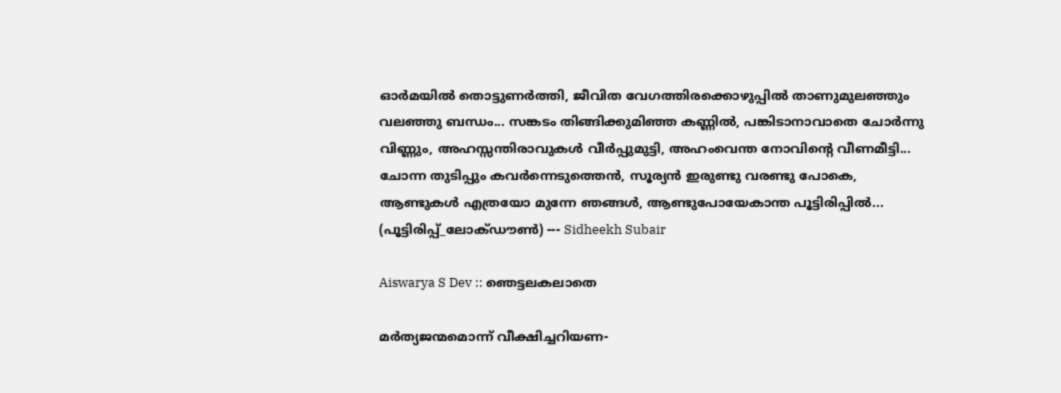ഓർമയിൽ തൊട്ടുണർത്തി, ജീവിത വേഗത്തിരക്കൊഴുപ്പിൽ താണുമുലഞ്ഞും വലഞ്ഞു ബന്ധം... സങ്കടം തിങ്ങിക്കുമിഞ്ഞ കണ്ണിൽ, പങ്കിടാനാവാതെ ചോർന്നു വിണ്ണും, അഹസ്സന്തിരാവുകൾ വീർപ്പുമുട്ടി, അഹംവെന്ത നോവിന്‍റെ വീണമീട്ടി... ചോന്ന തുടിപ്പും കവർന്നെടുത്തെൻ, സൂര്യൻ ഇരുണ്ടു വരണ്ടു പോകെ, ആണ്ടുകൾ എത്രയോ മുന്നേ ഞങ്ങൾ, ആണ്ടുപോയേകാന്ത പൂട്ടിരിപ്പിൽ... (പൂട്ടിരിപ്പ്_ലോക്ഡൗൺ) --- Sidheekh Subair

Aiswarya S Dev :: ഞെട്ടലകലാതെ

മർത്യജന്മമൊന്ന് വീക്ഷിച്ചറിയണ-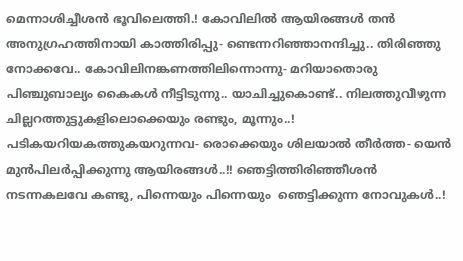മെന്നാശിച്ചീശൻ ഭൂവിലെത്തി.! കോവിലിൽ ആയിരങ്ങൾ തൻ അനുഗ്രഹത്തിനായി കാത്തിരിപ്പു- ണ്ടെന്നറിഞ്ഞാനന്ദിച്ചു.. തിരിഞ്ഞു നോക്കവേ.. കോവിലിനങ്കണത്തിലിന്നൊന്നു- മറിയാതൊരു പിഞ്ചുബാല്യം കൈകൾ നീട്ടിടുന്നു.. യാചിച്ചുകൊണ്ട്.. നിലത്തുവീഴുന്ന ചില്ലറത്തുട്ടുകളിലൊക്കെയും രണ്ടും, മൂന്നും..! പടികയറിയകത്തുകയറുന്നവ- രൊക്കെയും ശിലയാൽ തീർത്ത- യെൻ മുന്‍പിലർപ്പിക്കുന്നു ആയിരങ്ങൾ..!! ഞെട്ടിത്തിരിഞ്ഞീശൻ നടന്നകലവേ കണ്ടു, പിന്നെയും പിന്നെയും  ഞെട്ടിക്കുന്ന നോവുകൾ..!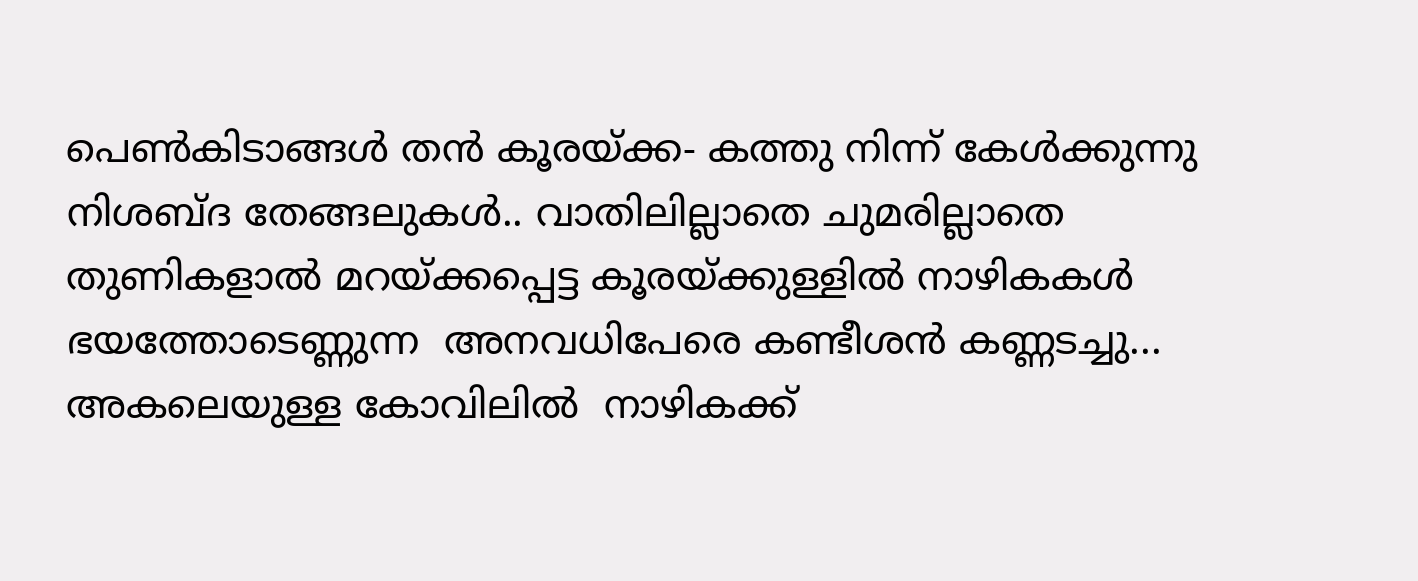പെണ്‍കിടാങ്ങള്‍ തൻ കൂരയ്ക്ക- കത്തു നിന്ന്‌ കേൾക്കുന്നു  നിശബ്ദ തേങ്ങലുകൾ.. വാതിലില്ലാതെ ചുമരില്ലാതെ തുണികളാൽ മറയ്ക്കപ്പെട്ട കൂരയ്ക്കുള്ളിൽ നാഴികകൾ ഭയത്തോടെണ്ണുന്ന  അനവധിപേരെ കണ്ടീശൻ കണ്ണടച്ചു... അകലെയുള്ള കോവിലിൽ  നാഴികക്ക്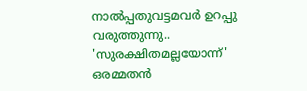നാൽപ്പതുവട്ടമവർ ഉറപ്പു വരുത്തുന്നു..  'സുരക്ഷിതമല്ലയോന്ന്' ഒരമ്മതൻ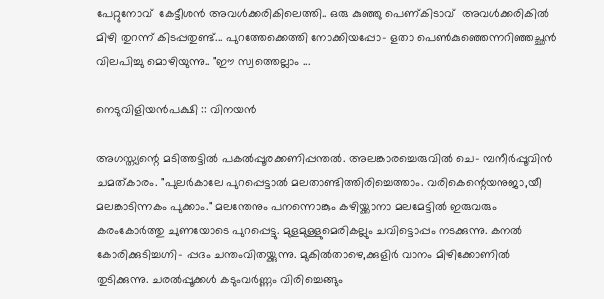പേറ്റുനോവ്  കേട്ടീശൻ അവൾക്കരികിലെത്തി.. ഒരു കുഞ്ഞു പെണ്കിടാവ്  അവൾക്കരികിൽ  മിഴി തുറന്ന് കിടപ്പതുണ്ട്... പുറത്തേക്കെത്തി നോക്കിയപ്പോ- ളതാ പെണ്‍കുഞ്ഞെന്നറിഞ്ഞച്ഛൻ വിലപിച്ചു മൊഴിയുന്നു.. "ഈ സ്വത്തെല്ലാം ...

നെടുവിളിയൻപക്ഷി :: വിനയൻ

അഗസ്ത്യന്റെ മടിത്തട്ടിൽ പകൽപ്പൂരക്കണിപ്പന്തൽ. അലങ്കാരച്ചെരുവിൽ ചെ- മ്പനീർപ്പൂവിൻ ചമത്കാരം. "പുലർകാലേ പുറപ്പെട്ടാൽ മലതാണ്ടിത്തിരിച്ചെത്താം. വരികെന്റെയനുജാ,യീ മലങ്കാടിന്നകം പുക്കാം." മലന്തേനും പനന്നൊങ്കും കഴിയ്ക്കാനാ മലമേട്ടിൽ ഇരുവരും കരംകോർത്തു ചുണയോടെ പുറപ്പെട്ടു. മുളമുള്ളുമെരികല്ലും ചവിട്ടൊപ്പം നടക്കുന്നു. കനൽ കോരിക്കുടിച്ചഗ്നി- പ്പദം ചന്തംവിതയ്ക്കുന്നു. മുകിൽതാഴെ,ക്കുളിർ വാനം മിഴിക്കോണിൽ തുടിക്കുന്നു. ചരൽപ്പൂക്കൾ കടുംവർണ്ണം വിരിച്ചെങ്ങും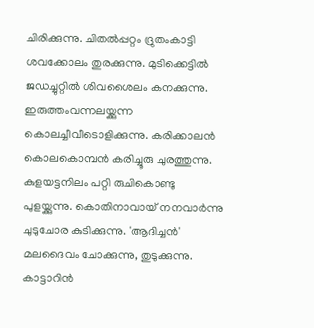ചിരിക്കുന്നു. ചിതൽപ്പറ്റം ദ്രുതംകാട്ടി ശവക്കോലം തുരക്കുന്നു. മുടിക്കെട്ടിൽ ജഡച്ചുറ്റിൽ ശിവശൈലം കനക്കുന്നു. ഇരുത്തംവന്നലയ്ക്കുന്ന കൊലച്ചീവീടൊളിക്കുന്നു. കരിക്കാലൻ കൊലകൊമ്പൻ കരിച്ചൂരു ചുരത്തുന്നു. കുളയട്ടനിലം പറ്റി രുചികൊണ്ടു പുളയ്ക്കുന്നു. കൊതിനാവായ് നനവാർന്നു ചുടുചോര കുടിക്കുന്നു. 'ആദിച്ചൻ' മലദൈവം ചോക്കുന്നു, തുടുക്കുന്നു. കാട്ടാറിൻ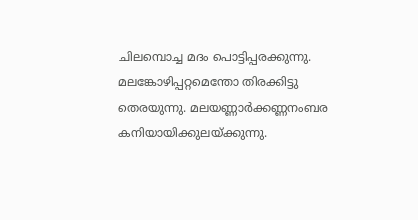ചിലമ്പൊച്ച മദം പൊട്ടിപ്പരക്കുന്നു. മലങ്കോഴിപ്പറ്റമെന്തോ തിരക്കിട്ടു തെരയുന്നു. മലയണ്ണാർക്കണ്ണനംബര കനിയായിക്കുലയ്ക്കുന്നു.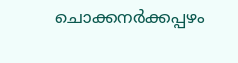ചൊക്കനർക്കപ്പഴം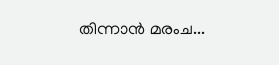തിന്നാൻ മരംച...